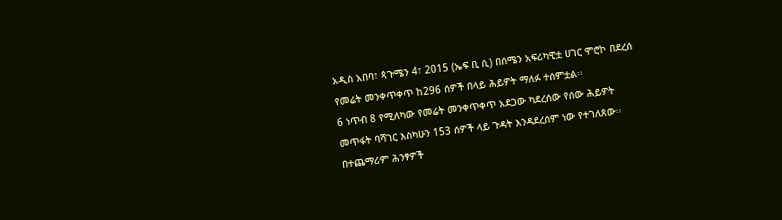አዲስ አበባ፣ ጳጉሜን 4፣ 2015 (ኤፍ ቢ ሲ) በሰሜን አፍሪካዊቷ ሀገር ሞሮኮ በደረሰ የመሬት መንቀጥቀጥ ከ296 ሰዎች በላይ ሕይዎት ማለፉ ተሰምቷል፡፡
6 ነጥብ 8 የሚለካው የመሬት መንቀጥቀጥ አደጋው ካደረሰው የሰው ሕይዎት መጥፋት ባሻገር እስካሁን 153 ሰዎች ላይ ጉዳት እንዳደረሰም ነው የተገለጸው፡፡
በተጨማሪም ሕንፃዎች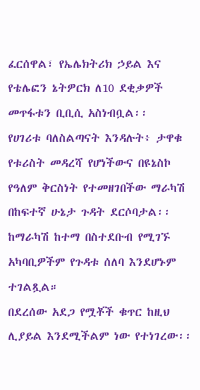ፈርሰዋል፣ የኤሌክትሪክ ኃይል እና የቴሌፎን ኔትዎርክ ለ10 ደቂቃዎች መጥፋቱን ቢቢሲ አስነብቧል፡፡
የሀገሪቱ ባለስልጣናት እንዳሉት፥ ታዋቁ የቱሪስት መዳረሻ የሆነችውና በዩኔስኮ የዓለም ቅርስነት የተመዘገበችው ማራካሽ በከፍተኛ ሁኔታ ጉዳት ደርሶባታል፡፡
ከማራካሽ ከተማ በስተደቡብ የሚገኙ አካባቢዎችም የጉዳቱ ሰለባ እንደሆኑም ተገልጿል።
በደረሰው አደጋ የሟቾች ቁጥር ከዚህ ሊያይል እንደሚችልም ነው የተነገረው፡፡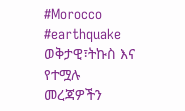#Morocco #earthquake
ወቅታዊ፣ትኩስ እና የተሟሉ መረጃዎችን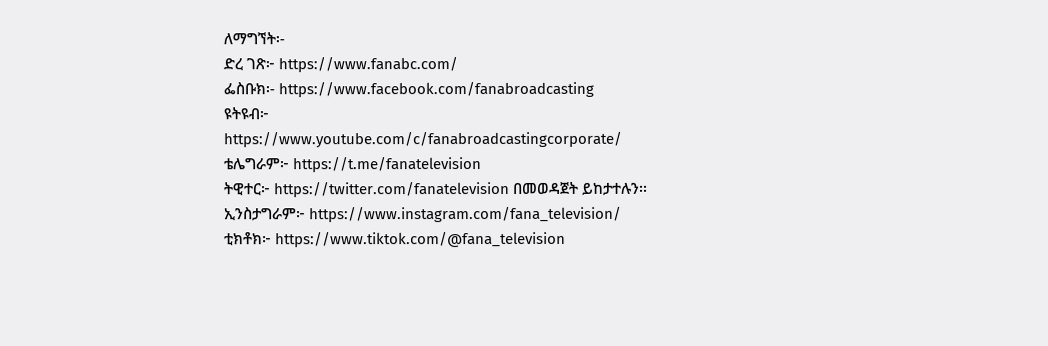ለማግኘት፡-
ድረ ገጽ፦ https://www.fanabc.com/
ፌስቡክ፡- https://www.facebook.com/fanabroadcasting
ዩትዩብ፦ https://www.youtube.com/c/fanabroadcastingcorporate/
ቴሌግራም፦ https://t.me/fanatelevision
ትዊተር፦ https://twitter.com/fanatelevision በመወዳጀት ይከታተሉን፡፡
ኢንስታግራም፦ https://www.instagram.com/fana_television/
ቲክቶክ፦ https://www.tiktok.com/@fana_television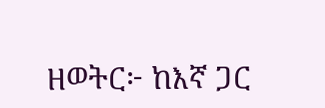ዘወትር፦ ከእኛ ጋር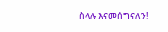ስላሉ እናመሰግናለን!